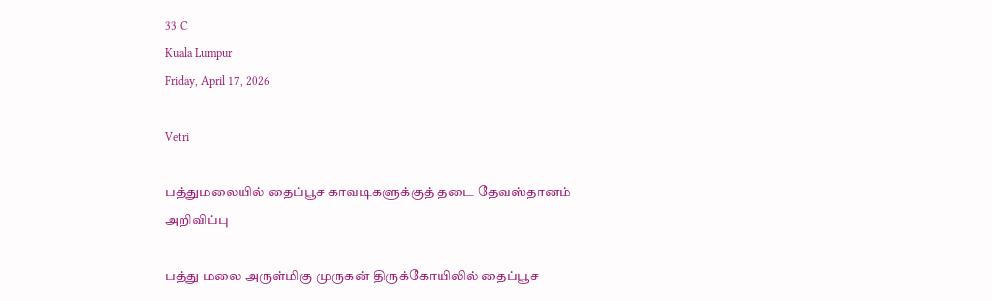33 C
Kuala Lumpur
Friday, April 17, 2026

Vetri

பத்துமலையில் தைப்பூச காவடிகளுக்குத் தடை தேவஸ்தானம் அறிவிப்பு

பத்து மலை அருள்மிகு முருகன் திருக்கோயிலில் தைப்பூச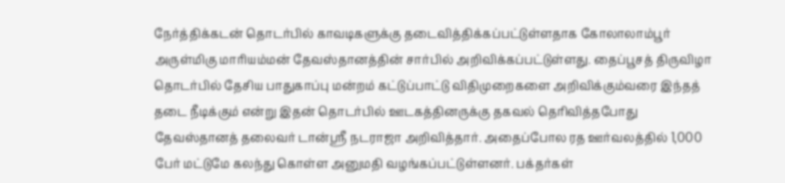நேர்த்திக்கடன் தொடர்பில் காவடிகளுக்கு தடைவித்திக்கப்பட்டுள்ளதாக கோலாலாம்பூர் அருள்மிகு மாரியம்மன் தேவஸ்தானத்தின் சார்பில் அறிவிக்கப்பட்டுள்ளது. தைப்பூசத் திருவிழா தொடர்பில் தேசிய பாதுகாப்பு மன்றம் கட்டுப்பாட்டு விதிமுறைகளை அறிவிக்கும்வரை இந்தத் தடை நீடிக்கும் என்று இதன் தொடர்பில் ஊடகத்தினருக்கு தகவல் தெரிவித்தபோது தேவஸ்தானத் தலைவர் டான்ஸ்ரீ நடராஜா அறிவித்தார். அதைப்போல ரத ஊர்வலத்தில் 1,000 பேர் மட்டுமே கலந்து கொள்ள அனுமதி வழங்கப்பட்டுள்ளனர். பக்தர்கள்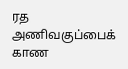ரத அணிவகுப்பைக் காண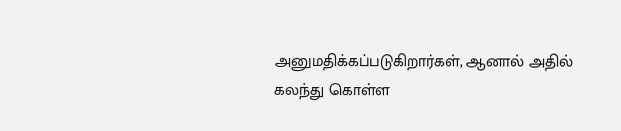அனுமதிக்கப்படுகிறார்கள், ஆனால் அதில் கலந்து கொள்ள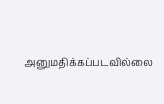அனுமதிக்கப்படவில்லை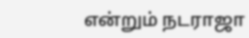என்றும் நடராஜா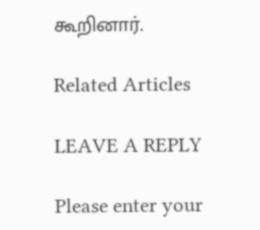கூறினார்.

Related Articles

LEAVE A REPLY

Please enter your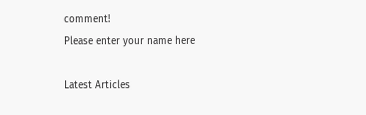comment!
Please enter your name here

Latest Articles